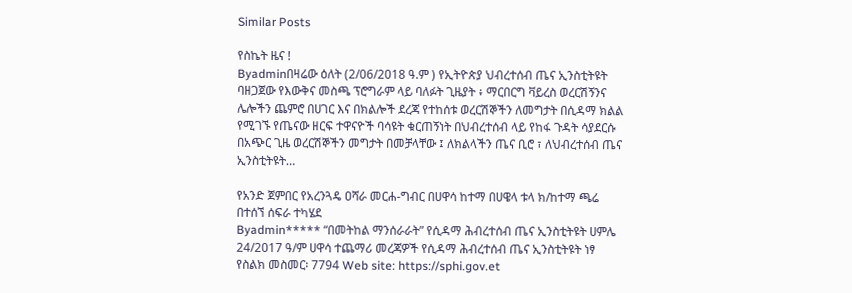Similar Posts

የስኬት ዜና !
Byadminበዛሬው ዕለት (2/06/2018 ዓ.ም ) የኢትዮጵያ ህብረተሰብ ጤና ኢንስቲትዩት ባዘጋጀው የእውቅና መስጫ ፕሮግራም ላይ ባለፉት ጊዜያት ፥ ማርበርግ ቫይረስ ወረርሽኝንና ሌሎችን ጨምሮ በሀገር እና በክልሎች ደረጃ የተከሰቱ ወረርሽኞችን ለመግታት በሲዳማ ክልል የሚገኙ የጤናው ዘርፍ ተዋናዮች ባሳዩት ቁርጠኝነት በህብረተሰብ ላይ የከፋ ጉዳት ሳያደርሱ በአጭር ጊዜ ወረርሽኞችን መግታት በመቻላቸው ፤ ለክልላችን ጤና ቢሮ ፣ ለህብረተሰብ ጤና ኢንስቲትዩት…

የአንድ ጀምበር የአረንጓዴ ዐሻራ መርሐ-ግብር በሀዋሳ ከተማ በሀዌላ ቱላ ክ/ከተማ ጫሬ በተሰኘ ሰፍራ ተካሄደ
Byadmin***** “በመትከል ማንሰራራት” የሲዳማ ሕብረተሰብ ጤና ኢንስቲትዩት ሀምሌ 24/2017 ዓ/ም ሀዋሳ ተጨማሪ መረጃዎች የሲዳማ ሕብረተሰብ ጤና ኢንስቲትዩት ነፃ የስልክ መስመር፡ 7794 Web site: https://sphi.gov.et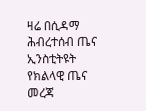ዛሬ በሲዳማ ሕብረተሰብ ጤና ኢንስቲትዩት የክልላዊ ጤና መረጃ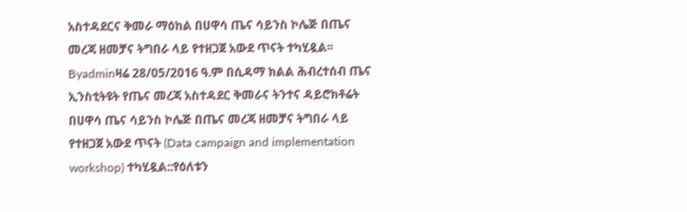አስተዳደርና ቅመራ ማዕከል በሀዋሳ ጤና ሳይንስ ኮሌጅ በጤና መረጃ ዘመቻና ትግበራ ላይ የተዘጋጀ አውደ ጥናት ተካሂዷል፡፡
Byadminዛሬ 28/05/2016 ዓ.ም በሲዳማ ክልል ሕብረተሰብ ጤና ኢንስቲትዩት የጤና መረጃ አስተዳደር ቅመራና ትንተና ዳይሮክቶሬት በሀዋሳ ጤና ሳይንስ ኮሌጅ በጤና መረጃ ዘመቻና ትግበራ ላይ የተዘጋጀ አውደ ጥናት (Data campaign and implementation workshop) ተካሂዷል::የዕለቱን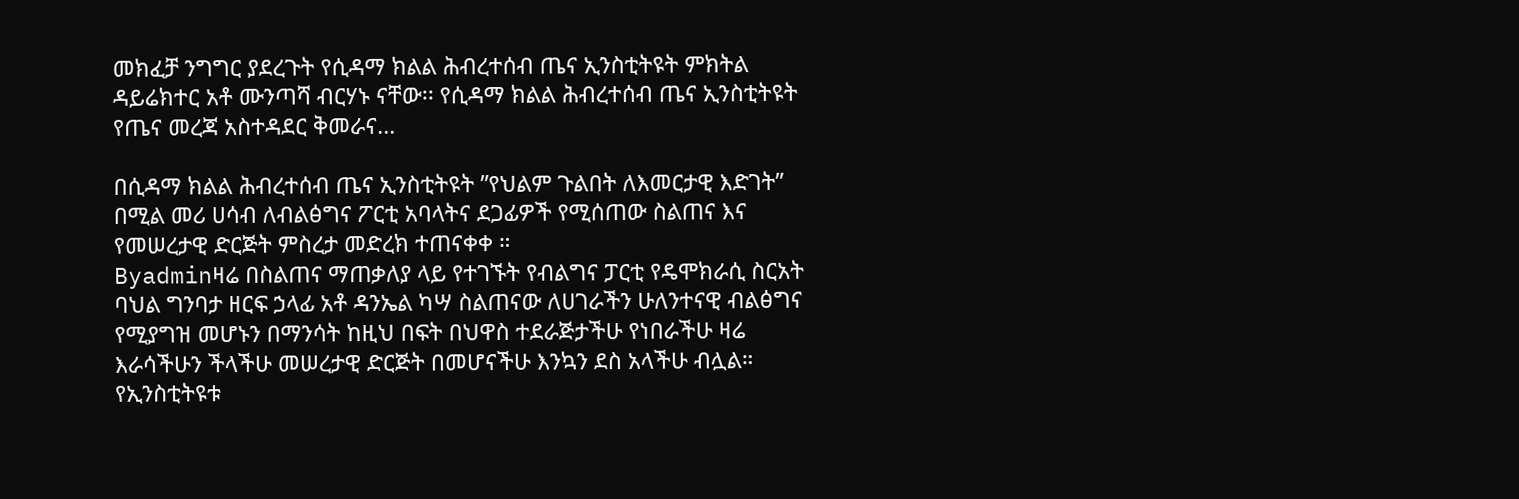መክፈቻ ንግግር ያደረጉት የሲዳማ ክልል ሕብረተሰብ ጤና ኢንስቲትዩት ምክትል ዳይሬክተር አቶ ሙንጣሻ ብርሃኑ ናቸው፡፡ የሲዳማ ክልል ሕብረተሰብ ጤና ኢንስቲትዩት የጤና መረጃ አስተዳደር ቅመራና…

በሲዳማ ክልል ሕብረተሰብ ጤና ኢንስቲትዩት ”የህልም ጉልበት ለእመርታዊ እድገት” በሚል መሪ ሀሳብ ለብልፅግና ፖርቲ አባላትና ደጋፊዎች የሚሰጠው ስልጠና እና የመሠረታዊ ድርጅት ምስረታ መድረክ ተጠናቀቀ ።
Byadminዛሬ በስልጠና ማጠቃለያ ላይ የተገኙት የብልግና ፓርቲ የዴሞክራሲ ስርአት ባህል ግንባታ ዘርፍ ኃላፊ አቶ ዳንኤል ካሣ ስልጠናው ለሀገራችን ሁለንተናዊ ብልፅግና የሚያግዝ መሆኑን በማንሳት ከዚህ በፍት በህዋስ ተደራጅታችሁ የነበራችሁ ዛሬ እራሳችሁን ችላችሁ መሠረታዊ ድርጅት በመሆናችሁ እንኳን ደስ አላችሁ ብሏል። የኢንስቲትዩቱ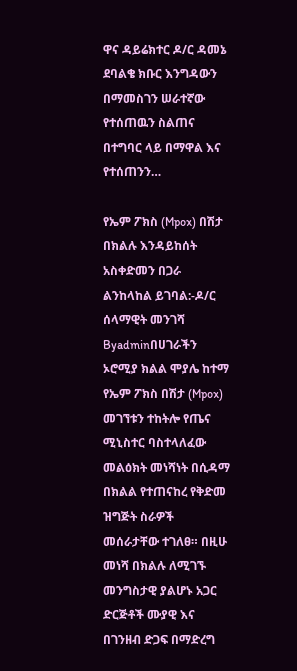ዋና ዳይሬክተር ዶ/ር ዳመኔ ደባልቄ ክቡር እንግዳውን በማመስገን ሠራተኛው የተሰጠዉን ስልጠና በተግባር ላይ በማዋል እና የተሰጠንን…

የኤም ፖክስ (Mpox) በሽታ በክልሉ እንዳይከሰት አስቀድመን በጋራ ልንከላከል ይገባል:-ዶ/ር ሰላማዊት መንገሻ
Byadminበሀገራችን ኦሮሚያ ክልል ሞያሌ ከተማ የኤም ፖክስ በሽታ (Mpox) መገኘቱን ተከትሎ የጤና ሚኒስተር ባስተላለፈው መልዕክት መነሻነት በሲዳማ በክልል የተጠናከረ የቅድመ ዝግጅት ስራዎች መሰራታቸው ተገለፀ። በዚሁ መነሻ በክልሉ ለሚገኙ መንግስታዊ ያልሆኑ አጋር ድርጅቶች ሙያዊ እና በገንዘብ ድጋፍ በማድረግ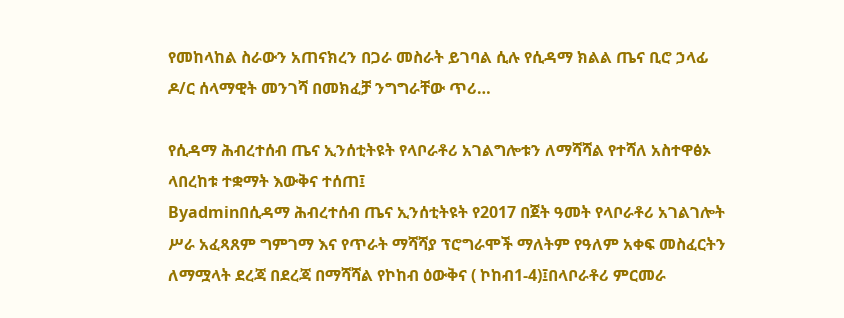የመከላከል ስራውን አጠናክረን በጋራ መስራት ይገባል ሲሉ የሲዳማ ክልል ጤና ቢሮ ኃላፊ ዶ/ር ሰላማዊት መንገሻ በመክፈቻ ንግግራቸው ጥሪ…

የሲዳማ ሕብረተሰብ ጤና ኢንሰቲትዩት የላቦራቶሪ አገልግሎቱን ለማሻሻል የተሻለ አስተዋፅኦ ላበረከቱ ተቋማት እውቅና ተሰጠ፤
Byadminበሲዳማ ሕብረተሰብ ጤና ኢንሰቲትዩት የ2017 በጀት ዓመት የላቦራቶሪ አገልገሎት ሥራ አፈጻጸም ግምገማ እና የጥራት ማሻሻያ ፕሮግራሞች ማለትም የዓለም አቀፍ መስፈርትን ለማሟላት ደረጃ በደረጃ በማሻሻል የኮከብ ዕውቅና ( ኮከብ1-4)፤በላቦራቶሪ ምርመራ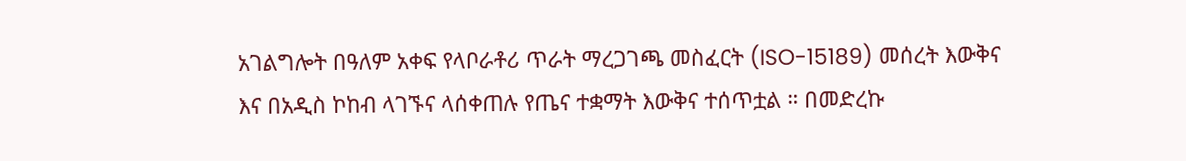አገልግሎት በዓለም አቀፍ የላቦራቶሪ ጥራት ማረጋገጫ መስፈርት (ISO-15189) መሰረት እውቅና እና በአዲስ ኮከብ ላገኙና ላሰቀጠሉ የጤና ተቋማት እውቅና ተሰጥቷል ። በመድረኩ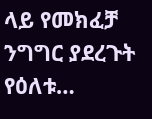ላይ የመክፈቻ ንግግር ያደረጉት የዕለቱ…